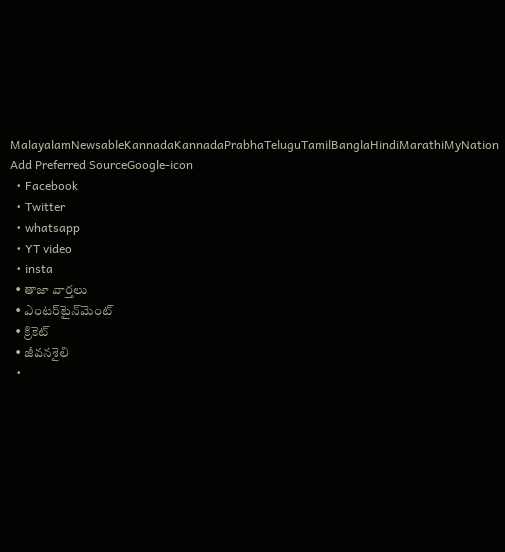MalayalamNewsableKannadaKannadaPrabhaTeluguTamilBanglaHindiMarathiMyNation
Add Preferred SourceGoogle-icon
  • Facebook
  • Twitter
  • whatsapp
  • YT video
  • insta
  • తాజా వార్తలు
  • ఎంటర్‌టైన్‌మెంట్
  • క్రికెట్
  • జీవనశైలి
  •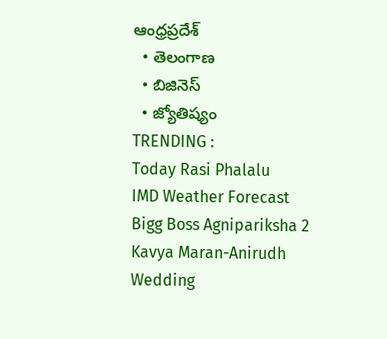ఆంధ్రప్రదేశ్
  • తెలంగాణ
  • బిజినెస్
  • జ్యోతిష్యం
TRENDING :
Today Rasi Phalalu
IMD Weather Forecast
Bigg Boss Agnipariksha 2
Kavya Maran-Anirudh Wedding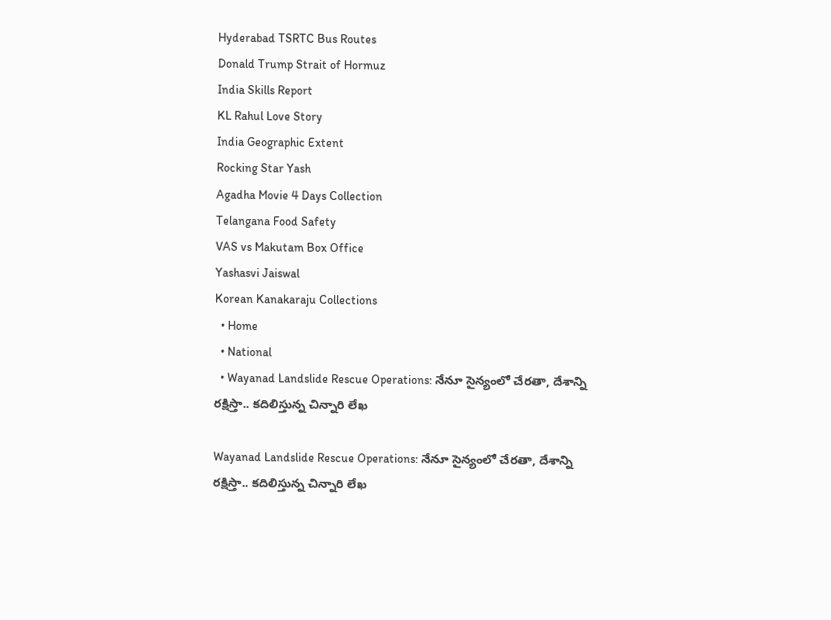Hyderabad TSRTC Bus Routes
Donald Trump Strait of Hormuz
India Skills Report
KL Rahul Love Story
India Geographic Extent
Rocking Star Yash
Agadha Movie 4 Days Collection
Telangana Food Safety
VAS vs Makutam Box Office
Yashasvi Jaiswal
Korean Kanakaraju Collections
  • Home
  • National
  • Wayanad Landslide Rescue Operations: నేనూ సైన్యంలో చేరతా, దేశాన్ని రక్షిస్తా.. కదిలిస్తున్న చిన్నారి లేఖ

Wayanad Landslide Rescue Operations: నేనూ సైన్యంలో చేరతా, దేశాన్ని రక్షిస్తా.. కదిలిస్తున్న చిన్నారి లేఖ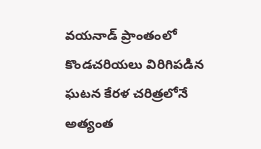వయనాడ్‌ ప్రాంతంలో కొండచరియలు విరిగిపడిన ఘటన కేరళ చరిత్రలోనే అత్యంత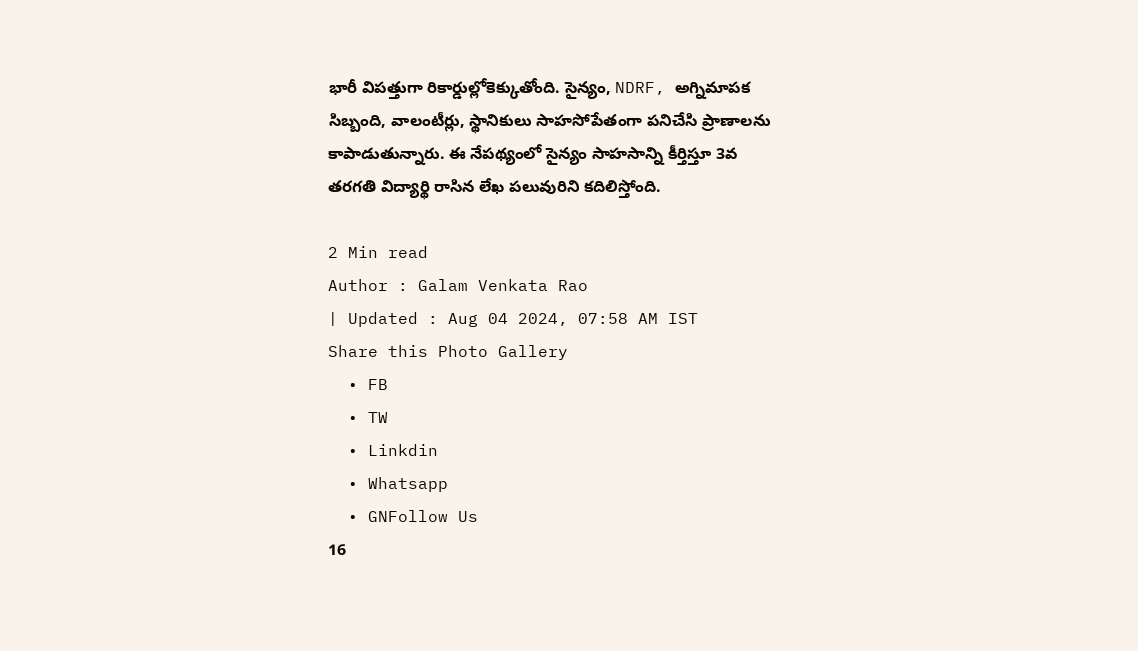భారీ విపత్తుగా రికార్డుల్లోకెక్కుతోంది. సైన్యం, NDRF, అగ్నిమాపక సిబ్బంది, వాలంటీర్లు, స్థానికులు సాహసోపేతంగా పనిచేసి ప్రాణాలను కాపాడుతున్నారు. ఈ నేపథ్యంలో సైన్యం సాహసాన్ని కీర్తిస్తూ 3వ తరగతి విద్యార్థి రాసిన లేఖ పలువురిని కదిలిస్తోంది.

2 Min read
Author : Galam Venkata Rao
| Updated : Aug 04 2024, 07:58 AM IST
Share this Photo Gallery
  • FB
  • TW
  • Linkdin
  • Whatsapp
  • GNFollow Us
16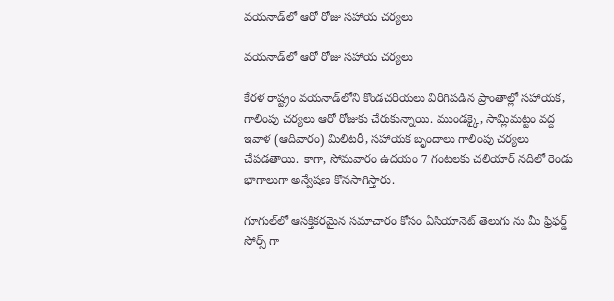వయనాడ్‌లో ఆరో రోజు సహాయ చర్యలు

వయనాడ్‌లో ఆరో రోజు సహాయ చర్యలు

కేరళ రాష్ట్రం వయనాడ్‌లోని కొండచరియలు విరిగిపడిన ప్రాంతాల్లో సహాయక, గాలింపు చర్యలు ఆరో రోజుకు చేరుకున్నాయి. ముండక్కై, సామ్లిమట్టం వద్ద ఇవాళ (ఆదివారం) మిలిటరీ, సహాయక బృందాలు గాలింపు చర్యలు చేపడతాయి. కాగా, సోమవారం ఉదయం 7 గంటలకు చలియార్‌ నదిలో రెండు భాగాలుగా అన్వేషణ కొనసాగిస్తారు.

గూగుల్‌లో ఆసక్తికరమైన సమాచారం కోసం ఏసియానెట్ తెలుగు ను మీ ఫ్రిఫర్డ్ సోర్స్ గా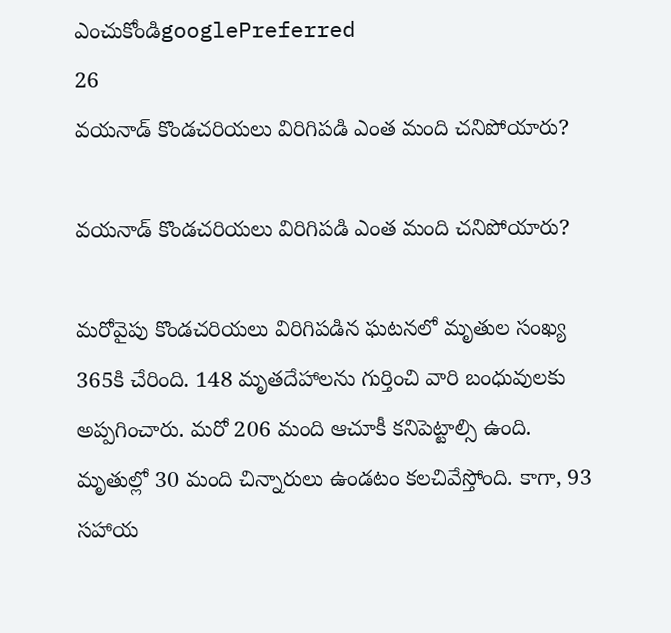ఎంచుకోండిgooglePreferred
26
వయనాడ్ కొండచరియలు విరిగిపడి ఎంత మంది చనిపోయారు?

వయనాడ్ కొండచరియలు విరిగిపడి ఎంత మంది చనిపోయారు?

మరోవైపు కొండచరియలు విరిగిపడిన ఘటనలో మృతుల సంఖ్య 365కి చేరింది. 148 మృతదేహాలను గుర్తించి వారి బంధువులకు అప్పగించారు. మరో 206 మంది ఆచూకీ కనిపెట్టాల్సి ఉంది. మృతుల్లో 30 మంది చిన్నారులు ఉండటం కలచివేస్తోంది. కాగా, 93 సహాయ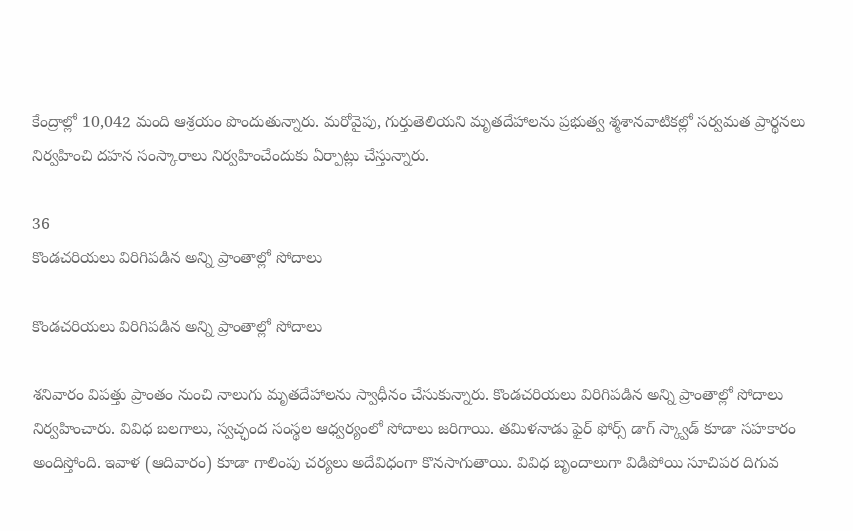కేంద్రాల్లో 10,042 మంది ఆశ్రయం పొందుతున్నారు. మరోవైపు, గుర్తుతెలియని మృతదేహాలను ప్రభుత్వ శ్మశానవాటికల్లో సర్వమత ప్రార్థనలు నిర్వహించి దహన సంస్కారాలు నిర్వహించేందుకు ఏర్పాట్లు చేస్తున్నారు.

36
కొండచరియలు విరిగిపడిన అన్ని ప్రాంతాల్లో సోదాలు

కొండచరియలు విరిగిపడిన అన్ని ప్రాంతాల్లో సోదాలు

శనివారం విపత్తు ప్రాంతం నుంచి నాలుగు మృతదేహాలను స్వాధీనం చేసుకున్నారు. కొండచరియలు విరిగిపడిన అన్ని ప్రాంతాల్లో సోదాలు నిర్వహించారు. వివిధ బలగాలు, స్వచ్ఛంద సంస్థల ఆధ్వర్యంలో సోదాలు జరిగాయి. తమిళనాడు ఫైర్ ఫోర్స్ డాగ్ స్క్వాడ్ కూడా సహకారం అందిస్తోంది. ఇవాళ (ఆదివారం) కూడా గాలింపు చర్యలు అదేవిధంగా కొనసాగుతాయి. వివిధ బృందాలుగా విడిపోయి సూచిపర దిగువ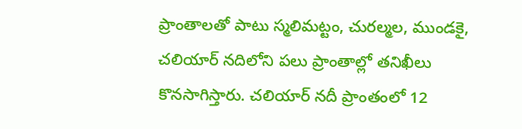ప్రాంతాలతో పాటు స్మలిమట్టం, చురల్మల, ముండకై, చలియార్ నదిలోని పలు ప్రాంతాల్లో తనిఖీలు కొనసాగిస్తారు. చలియార్‌ నదీ ప్రాంతంలో 12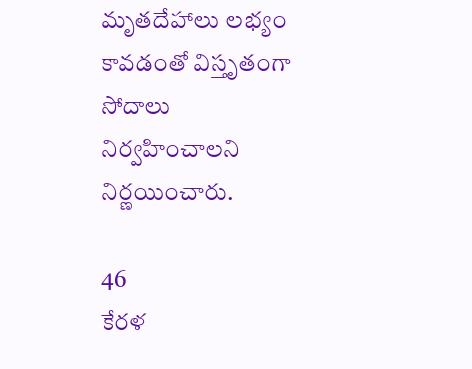మృతదేహాలు లభ్యం కావడంతో విస్తృతంగా సోదాలు నిర్వహించాలని నిర్ణయించారు.

46
కేరళ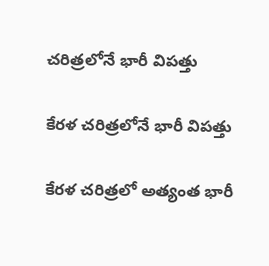చరిత్రలోనే భారీ విపత్తు

కేరళ చరిత్రలోనే భారీ విపత్తు

కేరళ చరిత్రలో అత్యంత భారీ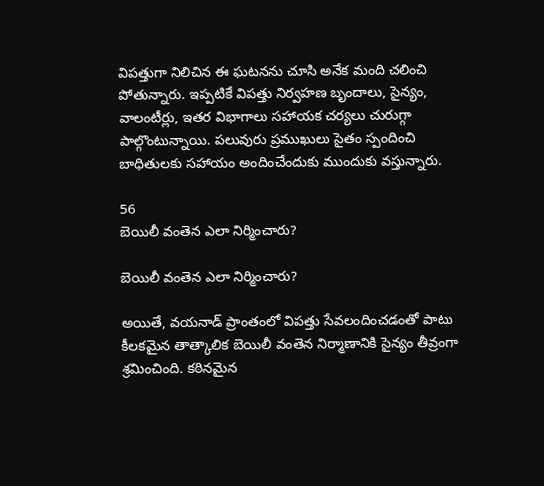విపత్తుగా నిలిచిన ఈ ఘటనను చూసి అనేక మంది చలించి పోతున్నారు. ఇప్పటికే విపత్తు నిర్వహణ బృందాలు, సైన్యం, వాలంటీర్లు, ఇతర విభాగాలు సహాయక చర్యలు చురుగ్గా పాల్గొంటున్నాయి. పలువురు ప్రముఖులు సైతం స్పందించి బాధితులకు సహాయం అందించేందుకు ముందుకు వస్తున్నారు.

56
బెయిలీ వంతెన ఎలా నిర్మించారు?

బెయిలీ వంతెన ఎలా నిర్మించారు?

అయితే, వయనాడ్‌ ప్రాంతంలో విపత్తు సేవలందించడంతో పాటు కీలకమైన తాత్కాలిక బెయిలీ వంతెన నిర్మాణానికి సైన్యం తీవ్రంగా శ్రమించింది. కఠినమైన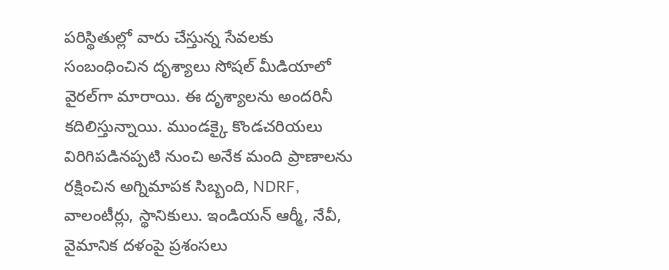పరిస్థితుల్లో వారు చేస్తున్న సేవలకు సంబంధించిన దృశ్యాలు సోషల్‌ మీడియాలో వైరల్‌గా మారాయి. ఈ దృశ్యాలను అందరినీ కదిలిస్తున్నాయి. ముండక్కై కొండచరియలు విరిగిపడినప్పటి నుంచి అనేక మంది ప్రాణాలను రక్షించిన అగ్నిమాపక సిబ్బంది, NDRF, వాలంటీర్లు, స్థానికులు. ఇండియన్ ఆర్మీ, నేవీ, వైమానిక దళంపై ప్రశంసలు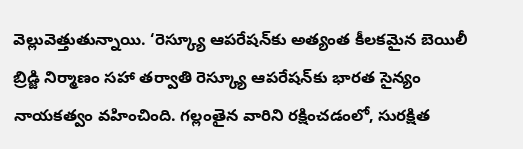వెల్లువెత్తుతున్నాయి. ‘రెస్క్యూ ఆపరేషన్‌కు అత్యంత కీలకమైన బెయిలీ బ్రిడ్జి నిర్మాణం సహా తర్వాతి రెస్క్యూ ఆపరేషన్‌కు భారత సైన్యం నాయకత్వం వహించింది. గల్లంతైన వారిని రక్షించడంలో, సురక్షిత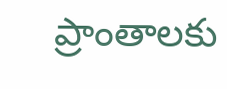ప్రాంతాలకు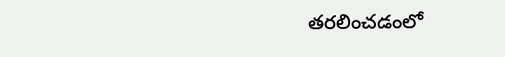తరలించడంలో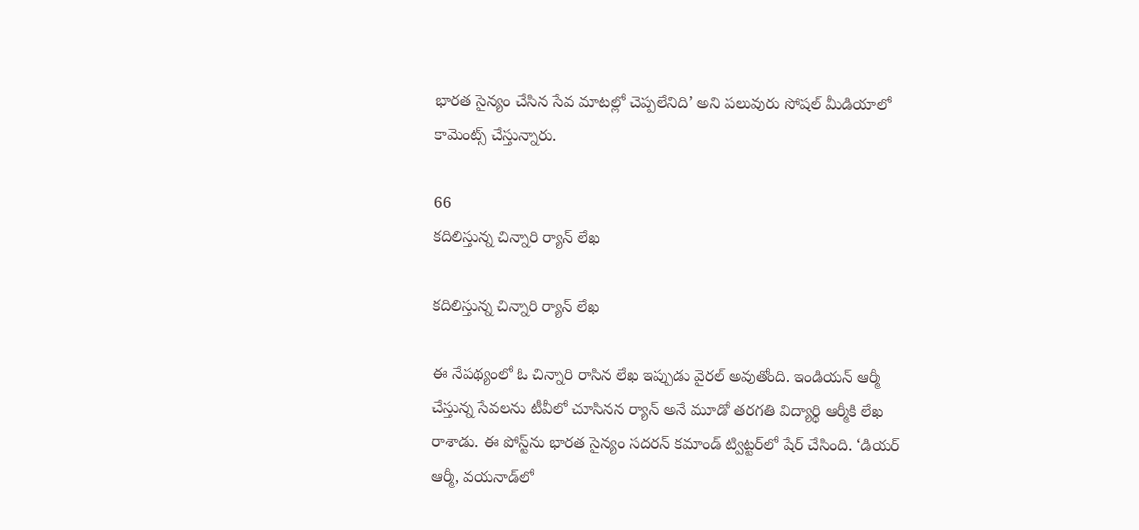భారత సైన్యం చేసిన సేవ మాటల్లో చెప్పలేనిది’ అని పలువురు సోషల్ మీడియాలో కామెంట్స్ చేస్తున్నారు.

66
కదిలిస్తున్న చిన్నారి ర్యాన్ లేఖ

కదిలిస్తున్న చిన్నారి ర్యాన్ లేఖ

ఈ నేపథ్యంలో ఓ చిన్నారి రాసిన లేఖ ఇప్పుడు వైరల్ అవుతోంది. ఇండియన్‌ ఆర్మీ చేస్తున్న సేవలను టీవీలో చూసినన ర్యాన్‌ అనే మూడో తరగతి విద్యార్థి ఆర్మీకి లేఖ రాశాడు. ఈ పోస్ట్‌ను భారత సైన్యం సదరన్ కమాండ్ ట్విట్టర్‌లో షేర్‌ చేసింది. ‘డియర్  ఆర్మీ, వయనాడ్‌లో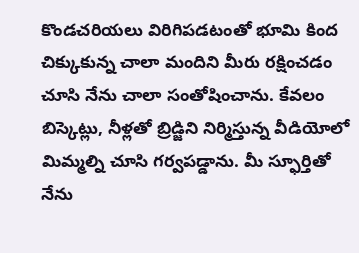కొండచరియలు విరిగిపడటంతో భూమి కింద చిక్కుకున్న చాలా మందిని మీరు రక్షించడం చూసి నేను చాలా సంతోషించాను. కేవలం బిస్కెట్లు, నీళ్లతో బ్రిడ్జిని నిర్మిస్తున్న వీడియోలో మిమ్మల్ని చూసి గర్వపడ్డాను. మీ స్ఫూర్తితో నేను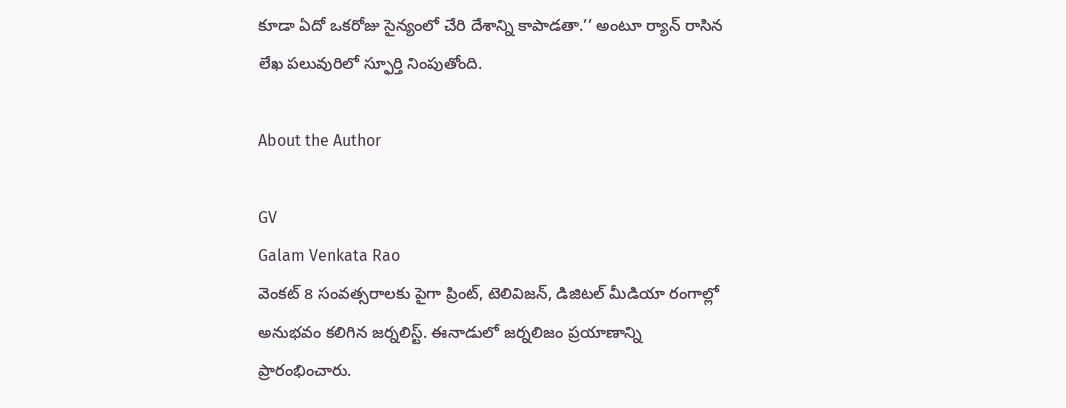కూడా ఏదో ఒకరోజు సైన్యంలో చేరి దేశాన్ని కాపాడతా.’’ అంటూ ర్యాన్ రాసిన లేఖ పలువురిలో స్ఫూర్తి నింపుతోంది.

About the Author

GV
Galam Venkata Rao
వెంకట్ 8 సంవత్సరాలకు పైగా ప్రింట్, టెలివిజన్, డిజిటల్ మీడియా రంగాల్లో అనుభవం కలిగిన జర్నలిస్ట్. ఈనాడులో జర్నలిజం ప్రయాణాన్ని ప్రారంభించారు.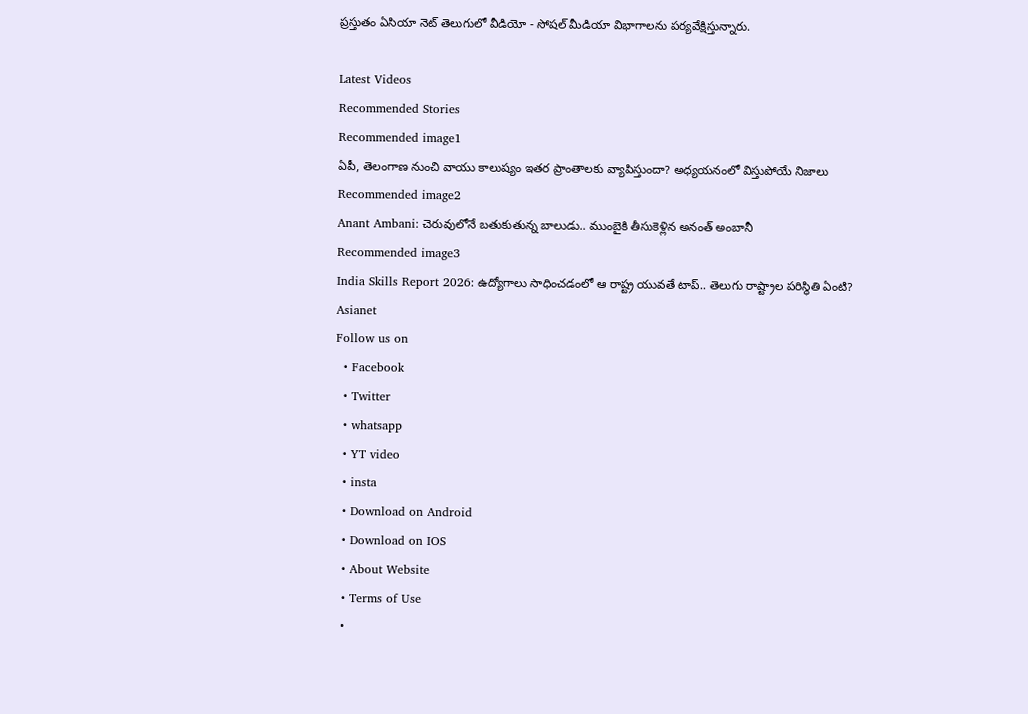ప్రస్తుతం ఏసియా నెట్ తెలుగులో వీడియో - సోషల్ మీడియా విభాగాలను పర్యవేక్షిస్తున్నారు.

Latest Videos
Recommended Stories
Recommended image1
ఏపీ, తెలంగాణ నుంచి వాయు కాలుష్యం ఇత‌ర ప్రాంతాల‌కు వ్యాపిస్తుందా? అధ్య‌య‌నంలో విస్తుపోయే నిజాలు
Recommended image2
Anant Ambani: చెరువులోనే బతుకుతున్న బాలుడు.. ముంబైకి తీసుకెళ్లిన అనంత్ అంబానీ
Recommended image3
India Skills Report 2026: ఉద్యోగాలు సాధించడంలో ఆ రాష్ట్ర యువతే టాప్.. తెలుగు రాష్ట్రాల పరిస్థితి ఏంటి?
Asianet
Follow us on
  • Facebook
  • Twitter
  • whatsapp
  • YT video
  • insta
  • Download on Android
  • Download on IOS
  • About Website
  • Terms of Use
  •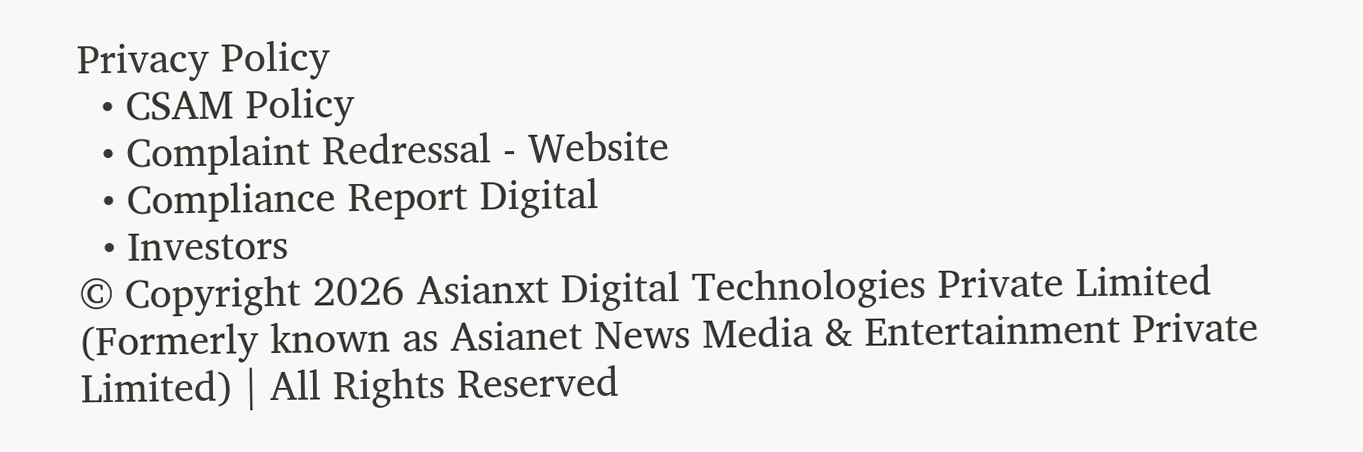Privacy Policy
  • CSAM Policy
  • Complaint Redressal - Website
  • Compliance Report Digital
  • Investors
© Copyright 2026 Asianxt Digital Technologies Private Limited (Formerly known as Asianet News Media & Entertainment Private Limited) | All Rights Reserved